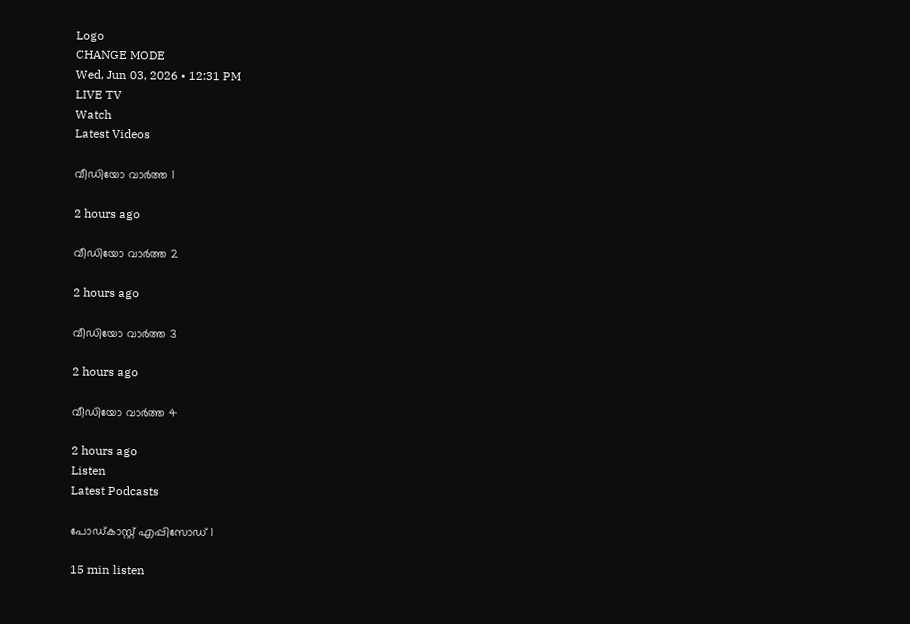Logo
CHANGE MODE
Wed, Jun 03, 2026 • 12:31 PM
LIVE TV
Watch
Latest Videos

വീഡിയോ വാർത്ത 1

2 hours ago

വീഡിയോ വാർത്ത 2

2 hours ago

വീഡിയോ വാർത്ത 3

2 hours ago

വീഡിയോ വാർത്ത 4

2 hours ago
Listen
Latest Podcasts

പോഡ്കാസ്റ്റ് എപ്പിസോഡ് 1

15 min listen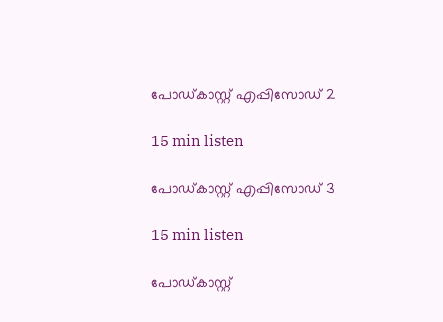പോഡ്കാസ്റ്റ് എപ്പിസോഡ് 2

15 min listen

പോഡ്കാസ്റ്റ് എപ്പിസോഡ് 3

15 min listen

പോഡ്കാസ്റ്റ്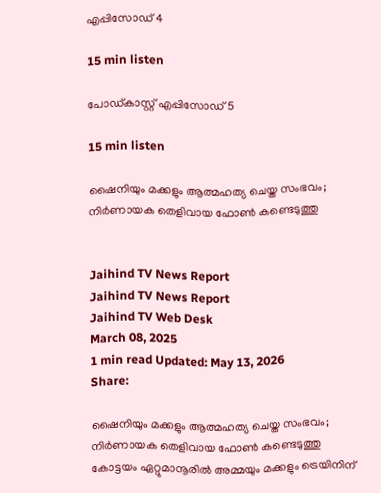എപ്പിസോഡ് 4

15 min listen

പോഡ്കാസ്റ്റ് എപ്പിസോഡ് 5

15 min listen

ഷൈനിയും മക്കളും ആത്മഹത്യ ചെയ്ത സംഭവം; നിര്‍ണായക തെളിവായ ഫോണ്‍ കണ്ടെടുത്തു


Jaihind TV News Report
Jaihind TV News Report
Jaihind TV Web Desk
March 08, 2025
1 min read Updated: May 13, 2026
Share:

ഷൈനിയും മക്കളും ആത്മഹത്യ ചെയ്ത സംഭവം; നിര്‍ണായക തെളിവായ ഫോണ്‍ കണ്ടെടുത്തു
കോട്ടയം ഏറ്റുമാനൂരില്‍ അമ്മയും മക്കളും ട്രെയിനിന്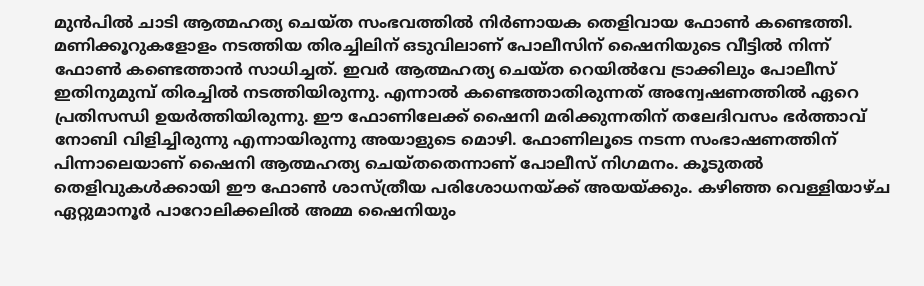മുന്‍പില്‍ ചാടി ആത്മഹത്യ ചെയ്ത സംഭവത്തില്‍ നിര്‍ണായക തെളിവായ ഫോണ്‍ കണ്ടെത്തി. മണിക്കൂറുകളോളം നടത്തിയ തിരച്ചിലിന് ഒടുവിലാണ് പോലീസിന് ഷൈനിയുടെ വീട്ടില്‍ നിന്ന് ഫോണ്‍ കണ്ടെത്താന്‍ സാധിച്ചത്. ഇവര്‍ ആത്മഹത്യ ചെയ്ത റെയില്‍വേ ട്രാക്കിലും പോലീസ് ഇതിനുമുമ്പ് തിരച്ചില്‍ നടത്തിയിരുന്നു. എന്നാല്‍ കണ്ടെത്താതിരുന്നത് അന്വേഷണത്തില്‍ ഏറെ പ്രതിസന്ധി ഉയര്‍ത്തിയിരുന്നു. ഈ ഫോണിലേക്ക് ഷൈനി മരിക്കുന്നതിന് തലേദിവസം ഭര്‍ത്താവ് നോബി വിളിച്ചിരുന്നു എന്നായിരുന്നു അയാളുടെ മൊഴി. ഫോണിലൂടെ നടന്ന സംഭാഷണത്തിന് പിന്നാലെയാണ് ഷൈനി ആത്മഹത്യ ചെയ്തതെന്നാണ് പോലീസ് നിഗമനം. കൂടുതല്‍ തെളിവുകള്‍ക്കായി ഈ ഫോണ്‍ ശാസ്ത്രീയ പരിശോധനയ്ക്ക് അയയ്ക്കും. കഴിഞ്ഞ വെള്ളിയാഴ്ച ഏറ്റുമാനൂര്‍ പാറോലിക്കലില്‍ അമ്മ ഷൈനിയും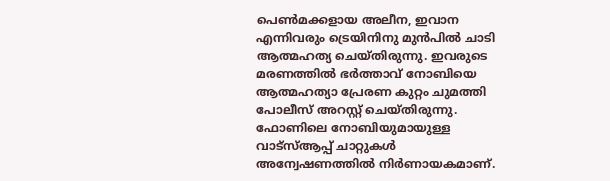പെണ്‍മക്കളായ അലീന, ഇവാന എന്നിവരും ട്രെയിനിനു മുന്‍പില്‍ ചാടി ആത്മഹത്യ ചെയ്തിരുന്നു. ഇവരുടെ മരണത്തില്‍ ഭര്‍ത്താവ് നോബിയെ ആത്മഹത്യാ പ്രേരണ കുറ്റം ചുമത്തി പോലീസ് അറസ്റ്റ് ചെയ്തിരുന്നു. ഫോണിലെ നോബിയുമായുള്ള വാട്‌സ്ആപ്പ് ചാറ്റുകള്‍ അന്വേഷണത്തില്‍ നിര്‍ണായകമാണ്.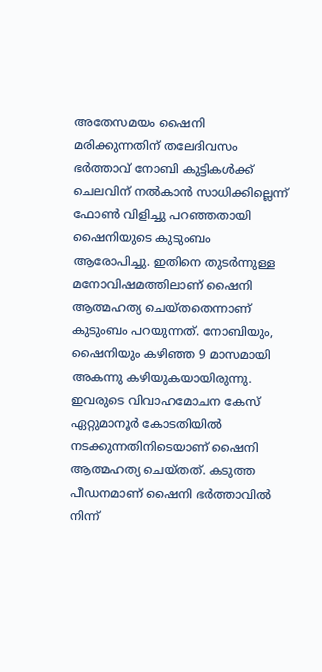അതേസമയം ഷൈനി മരിക്കുന്നതിന് തലേദിവസം ഭര്‍ത്താവ് നോബി കുട്ടികള്‍ക്ക് ചെലവിന് നല്‍കാന്‍ സാധിക്കില്ലെന്ന് ഫോണ്‍ വിളിച്ചു പറഞ്ഞതായി ഷൈനിയുടെ കുടുംബം ആരോപിച്ചു. ഇതിനെ തുടര്‍ന്നുള്ള മനോവിഷമത്തിലാണ് ഷൈനി ആത്മഹത്യ ചെയ്തതെന്നാണ് കുടുംബം പറയുന്നത്. നോബിയും, ഷൈനിയും കഴിഞ്ഞ 9 മാസമായി അകന്നു കഴിയുകയായിരുന്നു. ഇവരുടെ വിവാഹമോചന കേസ് ഏറ്റുമാനൂര്‍ കോടതിയില്‍ നടക്കുന്നതിനിടെയാണ് ഷൈനി ആത്മഹത്യ ചെയ്തത്. കടുത്ത പീഡനമാണ് ഷൈനി ഭര്‍ത്താവില്‍ നിന്ന്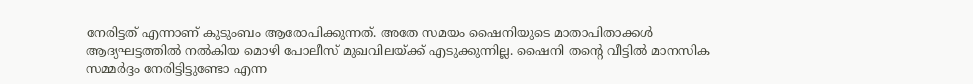നേരിട്ടത് എന്നാണ് കുടുംബം ആരോപിക്കുന്നത്. അതേ സമയം ഷൈനിയുടെ മാതാപിതാക്കള്‍ ആദ്യഘട്ടത്തില്‍ നല്‍കിയ മൊഴി പോലീസ് മുഖവിലയ്ക്ക് എടുക്കുന്നില്ല. ഷൈനി തന്റെ വീട്ടില്‍ മാനസിക സമ്മര്‍ദ്ദം നേരിട്ടിട്ടുണ്ടോ എന്ന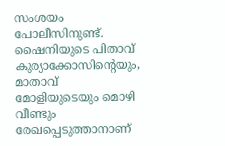സംശയം പോലീസിനുണ്ട്. ഷൈനിയുടെ പിതാവ് കുര്യാക്കോസിന്റെയും, മാതാവ് മോളിയുടെയും മൊഴി വീണ്ടും രേഖപ്പെടുത്താനാണ്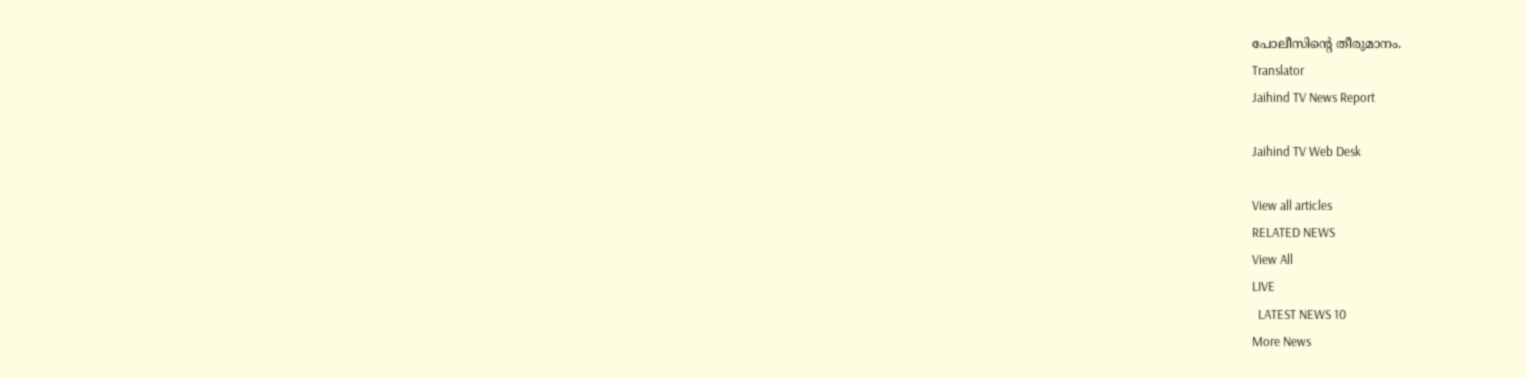പോലീസിന്‍റെ തീരുമാനം.
Translator
Jaihind TV News Report

Jaihind TV Web Desk

View all articles
RELATED NEWS
View All
LIVE
  LATEST NEWS 10
More News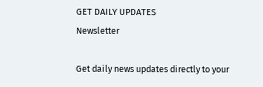GET DAILY UPDATES
Newsletter

Get daily news updates directly to your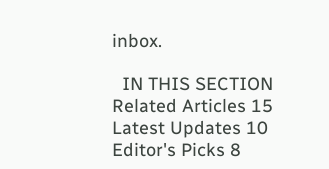inbox.

  IN THIS SECTION
Related Articles 15
Latest Updates 10
Editor's Picks 8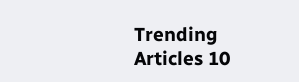Trending Articles 10